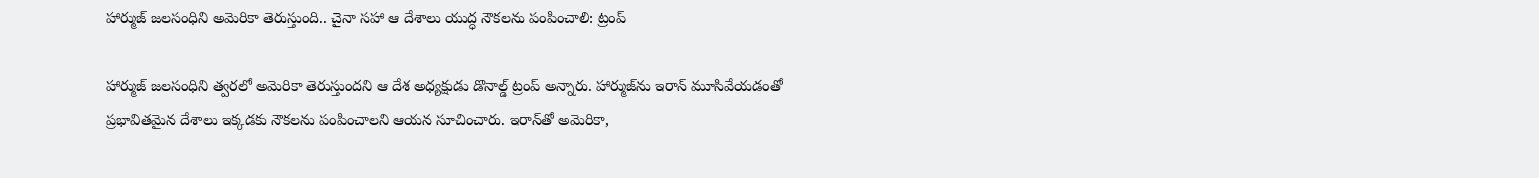హార్ముజ్ జలసంధిని అమెరికా తెరుస్తుంది.. చైనా సహా ఆ దేశాలు యుద్ధ నౌకలను పంపించాలి: ట్రంప్

హార్ముజ్ జలసంధిని త్వరలో అమెరికా తెరుస్తుందని ఆ దేశ అధ్యక్షుడు డొనాల్డ్ ట్రంప్ అన్నారు. హార్ముజ్‌ను ఇరాన్ మూసివేయడంతో ప్రభావితమైన దేశాలు ఇక్కడకు నౌకలను పంపించాలని ఆయన సూచించారు. ఇరాన్‌తో అమెరికా,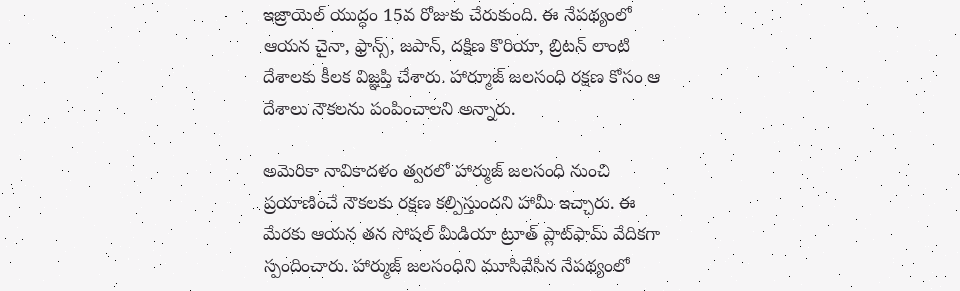ఇజ్రాయెల్ యుద్ధం 15వ రోజుకు చేరుకుంది. ఈ నేపథ్యంలో ఆయన చైనా, ఫ్రాన్స్, జపాన్, దక్షిణ కొరియా, బ్రిటన్ లాంటి దేశాలకు కీలక విజ్ఞప్తి చేశారు. హార్మూజ్ జలసంధి రక్షణ కోసం ఆ దేశాలు నౌకలను పంపించాలని అన్నారు.

అమెరికా నావికాదళం త్వరలో హార్ముజ్ జలసంధి నుంచి ప్రయాణించే నౌకలకు రక్షణ కల్పిస్తుందని హామీ ఇచ్చారు. ఈ మేరకు ఆయన తన సోషల్ మీడియా ట్రూత్ ప్లాట్‌ఫామ్ వేదికగా స్పందించారు. హార్ముజ్ జలసంధిని మూసివేసిన నేపథ్యంలో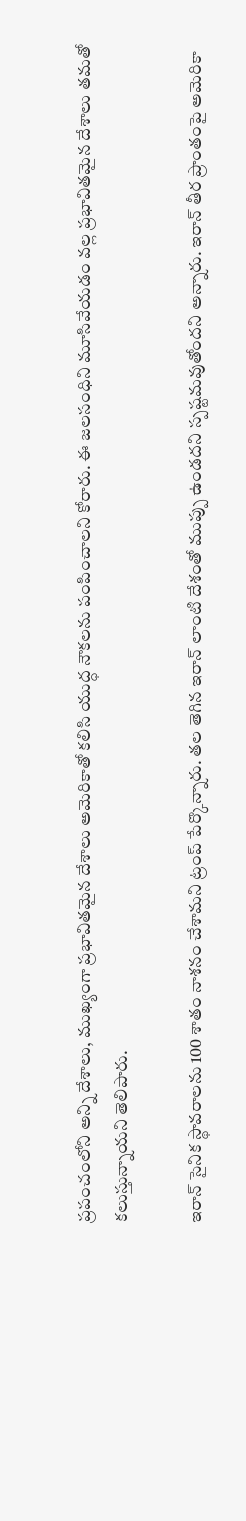ప్రపంచంలోని అన్ని దేశాలు, ముఖ్యంగా ప్రభావితమైన దేశాలు అమెరికాతో కలిసి యుద్ధ నౌకలను పంపించాలని కోరారు. ఈ జలసంధిని మూసివేయడం వల్ల ప్రభావితమైన దేశాలు తమతో కలుస్తున్నాయని తెలిపారు.

ఇరాన్ సైనిక స్థావరాలను 100 శాతం నాశనం చేశామని ట్రంప్ పేర్కొన్నారు. తల తెగిన ఇరాన్ లాంటి దేశంతో ముప్పు ఉండదని స్పష్టమవుతోందని అన్నారు. ఇరాన్ తీర ప్రాంతంపై అమెరికా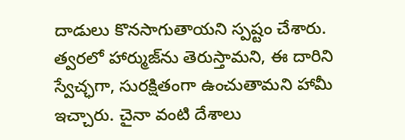దాడులు కొనసాగుతాయని స్పష్టం చేశారు. త్వరలో హార్ముజ్‌ను తెరుస్తామని, ఈ దారిని స్వేచ్ఛగా, సురక్షితంగా ఉంచుతామని హామీ ఇచ్చారు. చైనా వంటి దేశాలు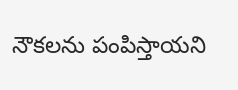నౌకలను పంపిస్తాయని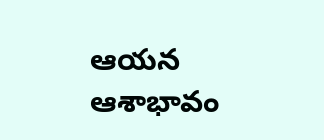ఆయన ఆశాభావం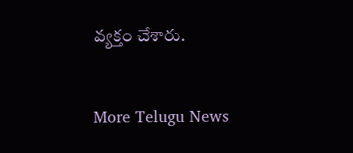వ్యక్తం చేశారు.


More Telugu News